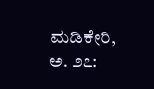ಮಡಿಕೇರಿ, ಅ. ೨೭: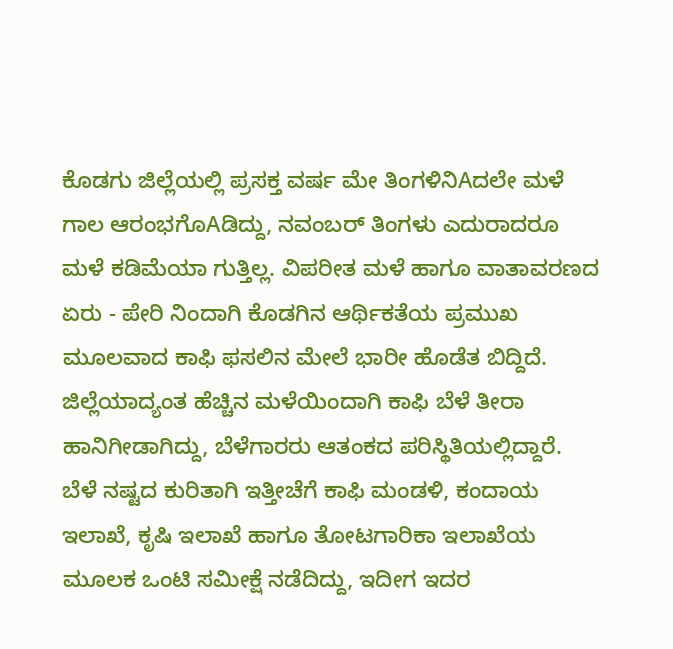ಕೊಡಗು ಜಿಲ್ಲೆಯಲ್ಲಿ ಪ್ರಸಕ್ತ ವರ್ಷ ಮೇ ತಿಂಗಳಿನಿAದಲೇ ಮಳೆ ಗಾಲ ಆರಂಭಗೊAಡಿದ್ದು, ನವಂಬರ್ ತಿಂಗಳು ಎದುರಾದರೂ ಮಳೆ ಕಡಿಮೆಯಾ ಗುತ್ತಿಲ್ಲ. ವಿಪರೀತ ಮಳೆ ಹಾಗೂ ವಾತಾವರಣದ ಏರು - ಪೇರಿ ನಿಂದಾಗಿ ಕೊಡಗಿನ ಆರ್ಥಿಕತೆಯ ಪ್ರಮುಖ ಮೂಲವಾದ ಕಾಫಿ ಫಸಲಿನ ಮೇಲೆ ಭಾರೀ ಹೊಡೆತ ಬಿದ್ದಿದೆ. ಜಿಲ್ಲೆಯಾದ್ಯಂತ ಹೆಚ್ಚಿನ ಮಳೆಯಿಂದಾಗಿ ಕಾಫಿ ಬೆಳೆ ತೀರಾ ಹಾನಿಗೀಡಾಗಿದ್ದು, ಬೆಳೆಗಾರರು ಆತಂಕದ ಪರಿಸ್ಥಿತಿಯಲ್ಲಿದ್ದಾರೆ.
ಬೆಳೆ ನಷ್ಟದ ಕುರಿತಾಗಿ ಇತ್ತೀಚೆಗೆ ಕಾಫಿ ಮಂಡಳಿ, ಕಂದಾಯ ಇಲಾಖೆ, ಕೃಷಿ ಇಲಾಖೆ ಹಾಗೂ ತೋಟಗಾರಿಕಾ ಇಲಾಖೆಯ ಮೂಲಕ ಒಂಟಿ ಸಮೀಕ್ಷೆ ನಡೆದಿದ್ದು, ಇದೀಗ ಇದರ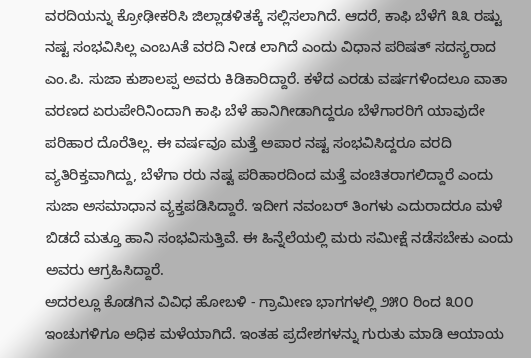ವರದಿಯನ್ನು ಕ್ರೋಢೀಕರಿಸಿ ಜಿಲ್ಲಾಡಳಿತಕ್ಕೆ ಸಲ್ಲಿಸಲಾಗಿದೆ. ಆದರೆ, ಕಾಫಿ ಬೆಳೆಗೆ ೩೩ ರಷ್ಟು ನಷ್ಟ ಸಂಭವಿಸಿಲ್ಲ ಎಂಬAತೆ ವರದಿ ನೀಡ ಲಾಗಿದೆ ಎಂದು ವಿಧಾನ ಪರಿಷತ್ ಸದಸ್ಯರಾದ ಎಂ.ಪಿ. ಸುಜಾ ಕುಶಾಲಪ್ಪ ಅವರು ಕಿಡಿಕಾರಿದ್ದಾರೆ. ಕಳೆದ ಎರಡು ವರ್ಷಗಳಿಂದಲೂ ವಾತಾ ವರಣದ ಏರುಪೇರಿನಿಂದಾಗಿ ಕಾಫಿ ಬೆಳೆ ಹಾನಿಗೀಡಾಗಿದ್ದರೂ ಬೆಳೆಗಾರರಿಗೆ ಯಾವುದೇ ಪರಿಹಾರ ದೊರೆತಿಲ್ಲ. ಈ ವರ್ಷವೂ ಮತ್ತೆ ಅಪಾರ ನಷ್ಟ ಸಂಭವಿಸಿದ್ದರೂ ವರದಿ ವ್ಯತಿರಿಕ್ತವಾಗಿದ್ದು, ಬೆಳೆಗಾ ರರು ನಷ್ಟ ಪರಿಹಾರದಿಂದ ಮತ್ತೆ ವಂಚಿತರಾಗಲಿದ್ದಾರೆ ಎಂದು ಸುಜಾ ಅಸಮಾಧಾನ ವ್ಯಕ್ತಪಡಿಸಿದ್ದಾರೆ. ಇದೀಗ ನವಂಬರ್ ತಿಂಗಳು ಎದುರಾದರೂ ಮಳೆ ಬಿಡದೆ ಮತ್ತೂ ಹಾನಿ ಸಂಭವಿಸುತ್ತಿವೆ. ಈ ಹಿನ್ನೆಲೆಯಲ್ಲಿ ಮರು ಸಮೀಕ್ಷೆ ನಡೆಸಬೇಕು ಎಂದು ಅವರು ಆಗ್ರಹಿಸಿದ್ದಾರೆ.
ಅದರಲ್ಲೂ ಕೊಡಗಿನ ವಿವಿಧ ಹೋಬಳಿ - ಗ್ರಾಮೀಣ ಭಾಗಗಳಲ್ಲಿ ೨೫೦ ರಿಂದ ೩೦೦ ಇಂಚುಗಳಿಗೂ ಅಧಿಕ ಮಳೆಯಾಗಿದೆ. ಇಂತಹ ಪ್ರದೇಶಗಳನ್ನು ಗುರುತು ಮಾಡಿ ಆಯಾಯ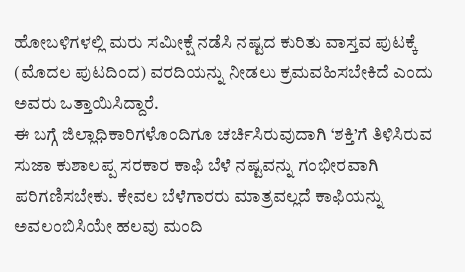ಹೋಬಳಿಗಳಲ್ಲಿ ಮರು ಸಮೀಕ್ಷೆ ನಡೆಸಿ ನಷ್ಟದ ಕುರಿತು ವಾಸ್ತವ ಪುಟಕ್ಕೆ (ಮೊದಲ ಪುಟದಿಂದ) ವರದಿಯನ್ನು ನೀಡಲು ಕ್ರಮವಹಿಸಬೇಕಿದೆ ಎಂದು ಅವರು ಒತ್ತಾಯಿಸಿದ್ದಾರೆ.
ಈ ಬಗ್ಗೆ ಜಿಲ್ಲಾಧಿಕಾರಿಗಳೊಂದಿಗೂ ಚರ್ಚಿಸಿರುವುದಾಗಿ ‘ಶಕ್ತಿ’ಗೆ ತಿಳಿಸಿರುವ ಸುಜಾ ಕುಶಾಲಪ್ಪ ಸರಕಾರ ಕಾಫಿ ಬೆಳೆ ನಷ್ಟವನ್ನು ಗಂಭೀರವಾಗಿ ಪರಿಗಣಿಸಬೇಕು. ಕೇವಲ ಬೆಳೆಗಾರರು ಮಾತ್ರವಲ್ಲದೆ ಕಾಫಿಯನ್ನು ಅವಲಂಬಿಸಿಯೇ ಹಲವು ಮಂದಿ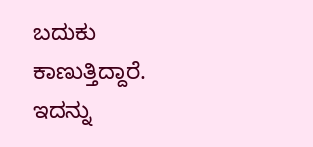ಬದುಕು ಕಾಣುತ್ತಿದ್ದಾರೆ. ಇದನ್ನು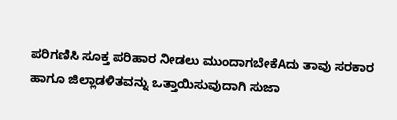ಪರಿಗಣಿಸಿ ಸೂಕ್ತ ಪರಿಹಾರ ನೀಡಲು ಮುಂದಾಗಬೇಕೆAದು ತಾವು ಸರಕಾರ ಹಾಗೂ ಜಿಲ್ಲಾಡಳಿತವನ್ನು ಒತ್ತಾಯಿಸುವುದಾಗಿ ಸುಜಾ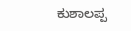ಕುಶಾಲಪ್ಪ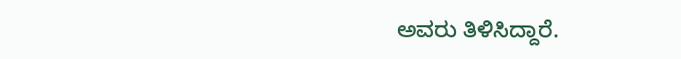ಅವರು ತಿಳಿಸಿದ್ದಾರೆ.